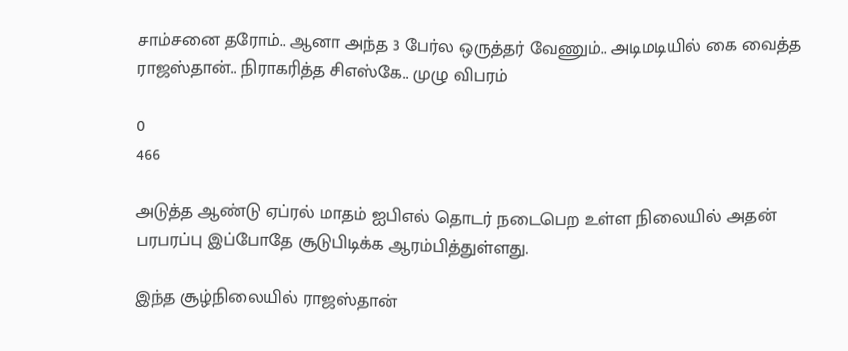சாம்சனை தரோம்.. ஆனா அந்த 3 பேர்ல ஒருத்தர் வேணும்.. அடிமடியில் கை வைத்த ராஜஸ்தான்.. நிராகரித்த சிஎஸ்கே.. முழு விபரம்

0
466

அடுத்த ஆண்டு ஏப்ரல் மாதம் ஐபிஎல் தொடர் நடைபெற உள்ள நிலையில் அதன் பரபரப்பு இப்போதே சூடுபிடிக்க ஆரம்பித்துள்ளது.

இந்த சூழ்நிலையில் ராஜஸ்தான்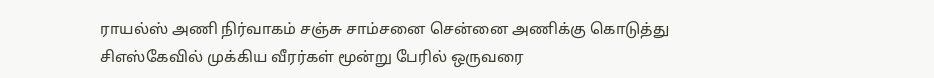ராயல்ஸ் அணி நிர்வாகம் சஞ்சு சாம்சனை சென்னை அணிக்கு கொடுத்து சிஎஸ்கேவில் முக்கிய வீரர்கள் மூன்று பேரில் ஒருவரை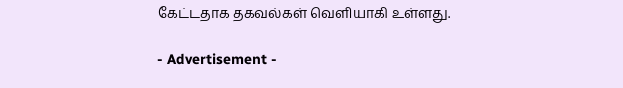கேட்டதாக தகவல்கள் வெளியாகி உள்ளது.

- Advertisement -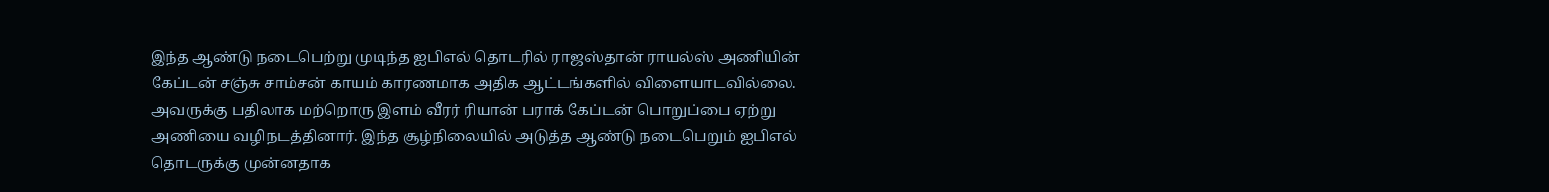இந்த ஆண்டு நடைபெற்று முடிந்த ஐபிஎல் தொடரில் ராஜஸ்தான் ராயல்ஸ் அணியின் கேப்டன் சஞ்சு சாம்சன் காயம் காரணமாக அதிக ஆட்டங்களில் விளையாடவில்லை. அவருக்கு பதிலாக மற்றொரு இளம் வீரர் ரியான் பராக் கேப்டன் பொறுப்பை ஏற்று அணியை வழிநடத்தினார். இந்த சூழ்நிலையில் அடுத்த ஆண்டு நடைபெறும் ஐபிஎல் தொடருக்கு முன்னதாக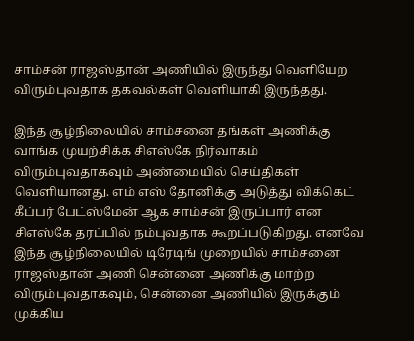சாம்சன் ராஜஸ்தான் அணியில் இருந்து வெளியேற விரும்புவதாக தகவல்கள் வெளியாகி இருந்தது.

இந்த சூழ்நிலையில் சாம்சனை தங்கள் அணிக்கு வாங்க முயற்சிக்க சிஎஸ்கே நிர்வாகம் விரும்புவதாகவும் அண்மையில் செய்திகள் வெளியானது. எம் எஸ் தோனிக்கு அடுத்து விக்கெட் கீப்பர் பேட்ஸ்மேன் ஆக சாம்சன் இருப்பார் என சிஎஸ்கே தரப்பில் நம்புவதாக கூறப்படுகிறது. எனவே இந்த சூழ்நிலையில் டிரேடிங் முறையில் சாம்சனை ராஜஸ்தான் அணி சென்னை அணிக்கு மாற்ற விரும்புவதாகவும், சென்னை அணியில் இருக்கும் முக்கிய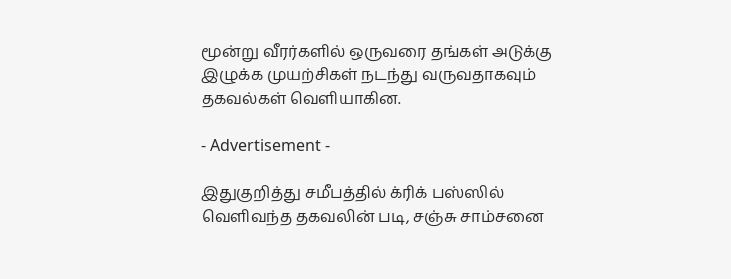மூன்று வீரர்களில் ஒருவரை தங்கள் அடுக்கு இழுக்க முயற்சிகள் நடந்து வருவதாகவும் தகவல்கள் வெளியாகின.

- Advertisement -

இதுகுறித்து சமீபத்தில் க்ரிக் பஸ்ஸில் வெளிவந்த தகவலின் படி, சஞ்சு சாம்சனை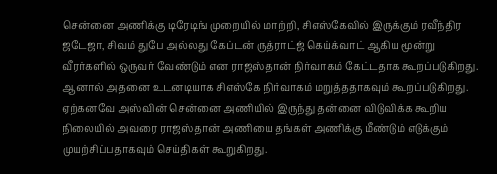சென்னை அணிக்கு டிரேடிங் முறையில் மாற்றி, சிஎஸ்கேவில் இருக்கும் ரவீந்திர ஜடேஜா, சிவம் துபே அல்லது கேப்டன் ருத்ராட்ஜ் கெய்க்வாட் ஆகிய மூன்று வீரர்களில் ஒருவர் வேண்டும் என ராஜஸ்தான் நிர்வாகம் கேட்டதாக கூறப்படுகிறது. ஆனால் அதனை உடனடியாக சிஎஸ்கே நிர்வாகம் மறுத்ததாகவும் கூறப்படுகிறது. ஏற்கனவே அஸ்வின் சென்னை அணியில் இருந்து தன்னை விடுவிக்க கூறிய நிலையில் அவரை ராஜஸ்தான் அணியை தங்கள் அணிக்கு மீண்டும் எடுக்கும் முயற்சிப்பதாகவும் செய்திகள் கூறுகிறது.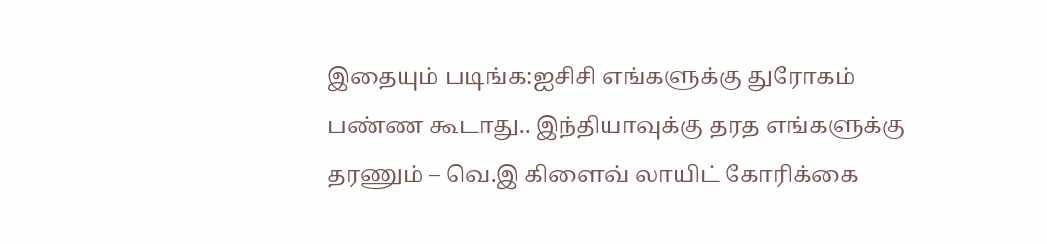இதையும் படிங்க:ஐசிசி எங்களுக்கு துரோகம் பண்ண கூடாது.. இந்தியாவுக்கு தரத எங்களுக்கு தரணும் – வெ.இ கிளைவ் லாயிட் கோரிக்கை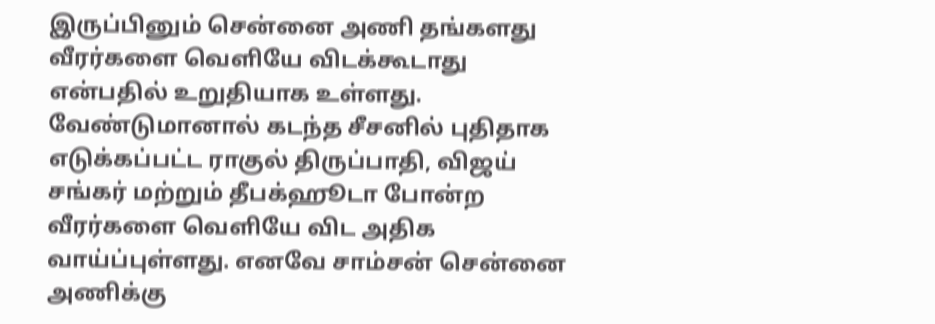இருப்பினும் சென்னை அணி தங்களது வீரர்களை வெளியே விடக்கூடாது என்பதில் உறுதியாக உள்ளது. வேண்டுமானால் கடந்த சீசனில் புதிதாக எடுக்கப்பட்ட ராகுல் திருப்பாதி, விஜய் சங்கர் மற்றும் தீபக்ஹூடா போன்ற வீரர்களை வெளியே விட அதிக வாய்ப்புள்ளது. எனவே சாம்சன் சென்னை அணிக்கு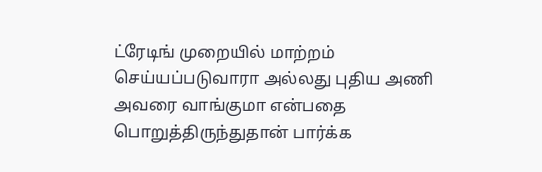ட்ரேடிங் முறையில் மாற்றம் செய்யப்படுவாரா அல்லது புதிய அணி அவரை வாங்குமா என்பதை பொறுத்திருந்துதான் பார்க்க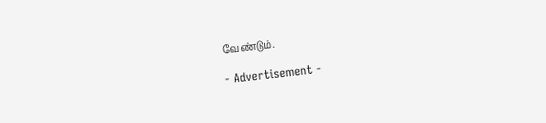வேண்டும்.

- Advertisement -